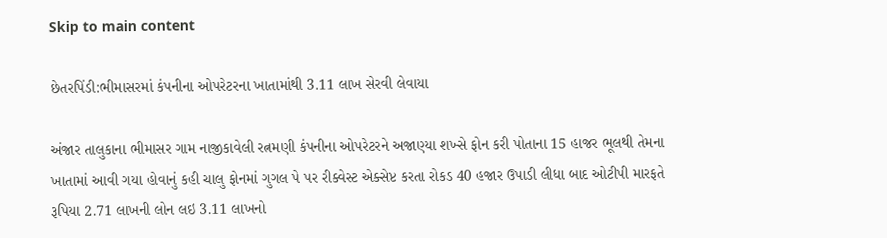Skip to main content

છેતરપિંડી:ભીમાસરમાં કંપનીના ઓપરેટરના ખાતામાંથી 3.11 લાખ સેરવી લેવાયા

અંજાર તાલુકાના ભીમાસર ગામ નાજીકાવેલી રત્નમણી કંપનીના ઓપરેટરને અજાણ્યા શખ્સે ફોન કરી પોતાના 15 હાજર ભૂલથી તેમના ખાતામાં આવી ગયા હોવાનું કહી ચાલુ ફોનમાં ગુગલ પે પર રીક્વેસ્ટ એક્સેપ્ટ કરતા રોકડ 40 હજાર ઉપાડી લીધા બાદ ઓટીપી મારફતે રૂપિયા 2.71 લાખની લોન લઇ 3.11 લાખનો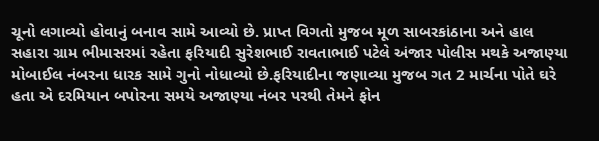ચૂનો લગાવ્યો હોવાનું બનાવ સામે આવ્યો છે. પ્રાપ્ત વિગતો મુજબ મૂળ સાબરકાંઠાના અને હાલ સહારા ગ્રામ ભીમાસરમાં રહેતા ફરિયાદી સુરેશભાઈ રાવતાભાઈ પટેલે અંજાર પોલીસ મથકે અજાણ્યા મોબાઈલ નંબરના ધારક સામે ગુનો નોધાવ્યો છે.ફરિયાદીના જણાવ્યા મુજબ ગત 2 માર્ચના પોતે ઘરે હતા એ દરમિયાન બપોરના સમયે અજાણ્યા નંબર પરથી તેમને ફોન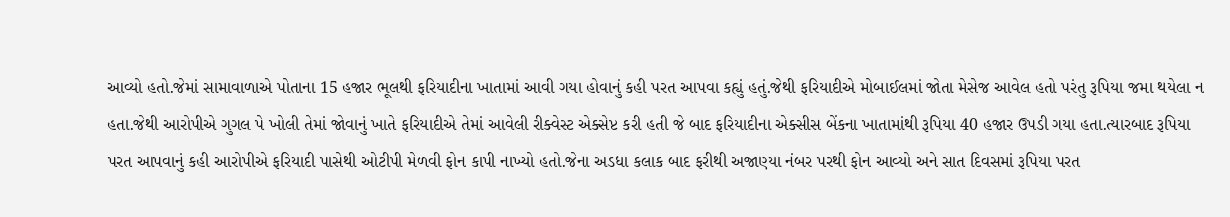આવ્યો હતો.જેમાં સામાવાળાએ પોતાના 15 હજાર ભૂલથી ફરિયાદીના ખાતામાં આવી ગયા હોવાનું કહી પરત આપવા કહ્યું હતું.જેથી ફરિયાદીએ મોબાઈલમાં જોતા મેસેજ આવેલ હતો પરંતુ રૂપિયા જમા થયેલા ન હતા.જેથી આરોપીએ ગુગલ પે ખોલી તેમાં જોવાનું ખાતે ફરિયાદીએ તેમાં આવેલી રીક્વેસ્ટ એક્સેપ્ટ કરી હતી જે બાદ ફરિયાદીના એક્સીસ બેંકના ખાતામાંથી રૂપિયા 40 હજાર ઉપડી ગયા હતા.ત્યારબાદ રૂપિયા પરત આપવાનું કહી આરોપીએ ફરિયાદી પાસેથી ઓટીપી મેળવી ફોન કાપી નાખ્યો હતો.જેના અડધા કલાક બાદ ફરીથી અજાણ્યા નંબર પરથી ફોન આવ્યો અને સાત દિવસમાં રૂપિયા પરત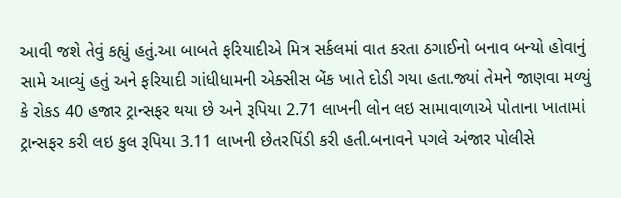આવી જશે તેવું કહ્યું હતું.આ બાબતે ફરિયાદીએ મિત્ર સર્કલમાં વાત કરતા ઠગાઈનો બનાવ બન્યો હોવાનું સામે આવ્યું હતું અને ફરિયાદી ગાંધીધામની એક્સીસ બેંક ખાતે દોડી ગયા હતા.જ્યાં તેમને જાણવા મળ્યું કે રોકડ 40 હજાર ટ્રાન્સફર થયા છે અને રૂપિયા 2.71 લાખની લોન લઇ સામાવાળાએ પોતાના ખાતામાં ટ્રાન્સફર કરી લઇ કુલ રૂપિયા 3.11 લાખની છેતરપિંડી કરી હતી.બનાવને પગલે અંજાર પોલીસે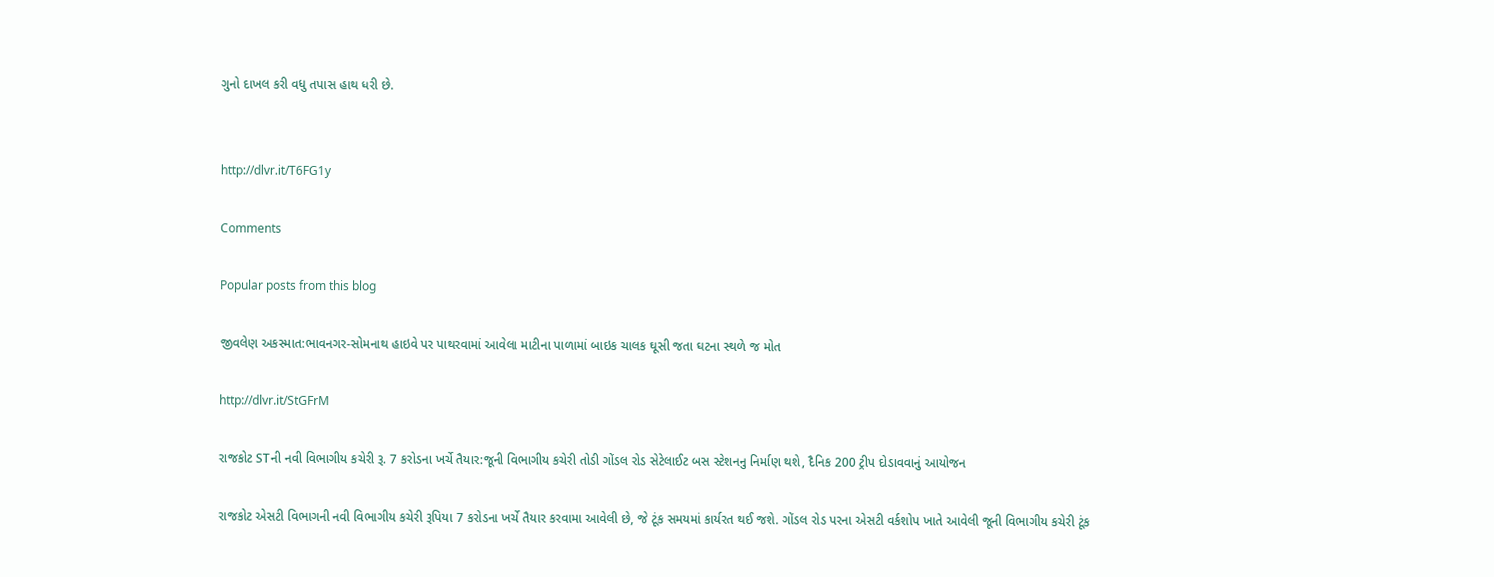ગુનો દાખલ કરી વધુ તપાસ હાથ ધરી છે.


http://dlvr.it/T6FG1y

Comments

Popular posts from this blog

જીવલેણ અકસ્માત:ભાવનગર-સોમનાથ હાઇવે પર પાથરવામાં આવેલા માટીના પાળામાં બાઇક ચાલક ઘૂસી જતા ઘટના સ્થળે જ મોત

http://dlvr.it/StGFrM

રાજકોટ STની નવી વિભાગીય કચેરી રૂ. 7 કરોડના ખર્ચે તૈયાર:જૂની વિભાગીય કચેરી તોડી ગોંડલ રોડ સેટેલાઈટ બસ સ્ટેશનનુ નિર્માણ થશે, દૈનિક 200 ટ્રીપ દોડાવવાનું આયોજન

રાજકોટ એસટી વિભાગની નવી વિભાગીય કચેરી રૂપિયા 7 કરોડના ખર્ચે તૈયાર કરવામા આવેલી છે, જે ટૂંક સમયમાં કાર્યરત થઈ જશે. ગોંડલ રોડ પરના એસટી વર્કશોપ ખાતે આવેલી જૂની વિભાગીય કચેરી ટૂંક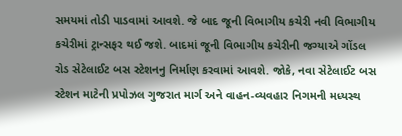સમયમાં તોડી પાડવામાં આવશે. જે બાદ જૂની વિભાગીય કચેરી નવી વિભાગીય કચેરીમાં ટ્રાન્સફર થઈ જશે. બાદમાં જૂની વિભાગીય કચેરીની જગ્યાએ ગોંડલ રોડ સેટેલાઈટ બસ સ્ટેશનનુ નિર્માણ કરવામાં આવશે. જોકે, નવા સેટેલાઈટ બસ સ્ટેશન માટેની પ્રપોઝલ ગુજરાત માર્ગ અને વાહન-વ્યવહાર નિગમની મધ્યસ્થ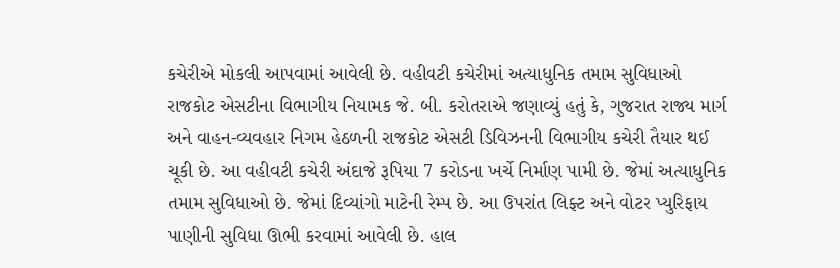કચેરીએ મોકલી આપવામાં આવેલી છે. વહીવટી કચેરીમાં અત્યાધુનિક તમામ સુવિધાઓ રાજકોટ એસટીના વિભાગીય નિયામક જે. બી. કરોતરાએ જણાવ્યું હતું કે, ગુજરાત રાજ્ય માર્ગ અને વાહન-વ્યવહાર નિગમ હેઠળની રાજકોટ એસટી ડિવિઝનની વિભાગીય કચેરી તૈયાર થઈ ચૂકી છે. આ વહીવટી કચેરી અંદાજે રૂપિયા 7 કરોડના ખર્ચે નિર્માણ પામી છે. જેમાં અત્યાધુનિક તમામ સુવિધાઓ છે. જેમાં દિવ્યાંગો માટેની રેમ્પ છે. આ ઉપરાંત લિફ્ટ અને વોટર પ્યુરિફાય પાણીની સુવિધા ઊભી કરવામાં આવેલી છે. હાલ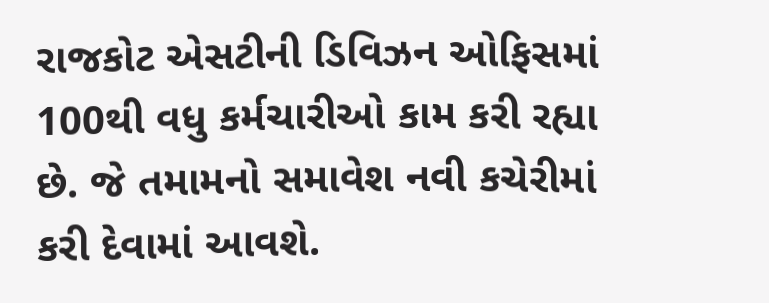રાજકોટ એસટીની ડિવિઝન ઓફિસમાં 100થી વધુ કર્મચારીઓ કામ કરી રહ્યા છે. જે તમામનો સમાવેશ નવી કચેરીમાં કરી દેવામાં આવશે.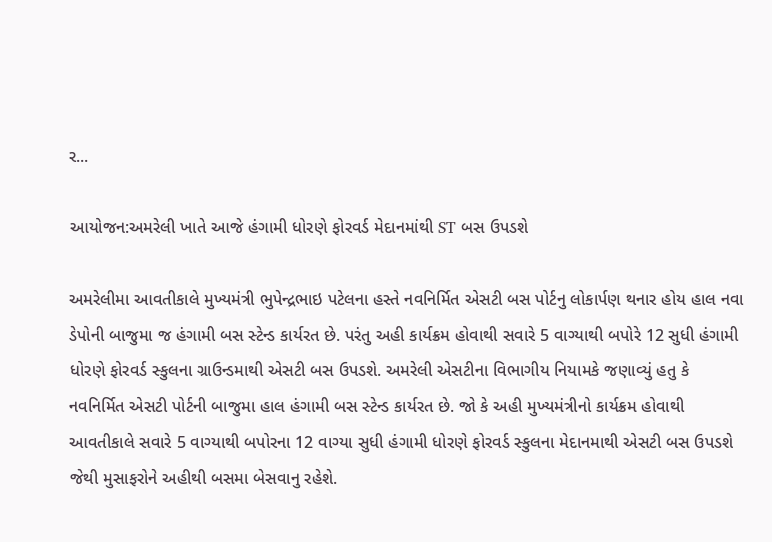ર...

આયોજન:અમરેલી ખાતે આજે હંગામી ધોરણે ફોરવર્ડ મેદાનમાંથી ST બસ ઉપડશે

અમરેલીમા આવતીકાલે મુખ્યમંત્રી ભુપેન્દ્રભાઇ પટેલના હસ્તે નવનિર્મિત એસટી બસ પોર્ટનુ લોકાર્પણ થનાર હોય હાલ નવા ડેપોની બાજુમા જ હંગામી બસ સ્ટેન્ડ કાર્યરત છે. પરંતુ અહી કાર્યક્રમ હોવાથી સવારે 5 વાગ્યાથી બપોરે 12 સુધી હંગામી ધોરણે ફોરવર્ડ સ્કુલના ગ્રાઉન્ડમાથી એસટી બસ ઉપડશે. અમરેલી એસટીના વિભાગીય નિયામકે જણાવ્યું હતુ કે નવનિર્મિત એસટી પોર્ટની બાજુમા હાલ હંગામી બસ સ્ટેન્ડ કાર્યરત છે. જો કે અહી મુખ્યમંત્રીનો કાર્યક્રમ હોવાથી આવતીકાલે સવારે 5 વાગ્યાથી બપોરના 12 વાગ્યા સુધી હંગામી ધોરણે ફોરવર્ડ સ્કુલના મેદાનમાથી એસટી બસ ઉપડશે જેથી મુસાફરોને અહીથી બસમા બેસવાનુ રહેશે.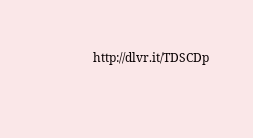http://dlvr.it/TDSCDp